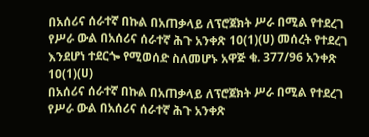በአሰሪና ሰራተኛ በኩል በአጠቃላይ ለፕሮጀክት ሥራ በሚል የተደረገ የሥራ ውል በአሰሪና ሰራተኛ ሕጉ አንቀጽ 10(1)(ሀ) መሰረት የተደረገ እንደሆነ ተደርጐ የሚወሰድ ስለመሆኑ አዋጅ ቁ. 377/96 አንቀጽ 10(1)(ሀ)
በአሰሪና ሰራተኛ በኩል በአጠቃላይ ለፕሮጀክት ሥራ በሚል የተደረገ የሥራ ውል በአሰሪና ሰራተኛ ሕጉ አንቀጽ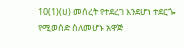10(1)(ሀ) መሰረት የተደረገ እንደሆነ ተደርጐ የሚወሰድ ስለመሆኑ አዋጅ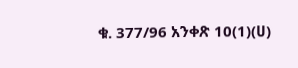ቁ. 377/96 አንቀጽ 10(1)(ሀ)